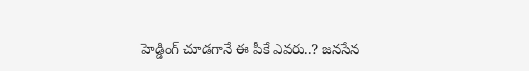హెడ్డింగ్ చూడగానే ఈ పీకే ఎవరు..? జనసేన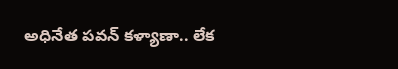అధినేత పవన్ కళ్యాణా.. లేక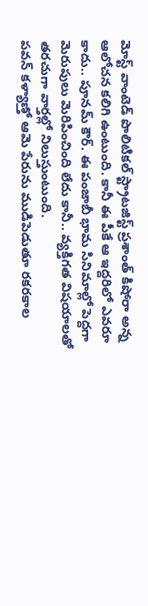మోస్ట్ వాంటెడ్ పొలిటికల్ స్ట్రాటజిస్ట్ ప్రశాంత్ కిషోరా అన్న ఆలోచన కలిగి ఉంటుంది. కానీ ఈ పీకే ఆ ఇద్దరిలో ఎవరూ కాదు.. పూనమ్ కౌర్. ఈ పంజాబీ భామ సినిమాల్లో పెద్దగా మెరుపులు మెరిపించింది లేదు కానీ.. వ్యక్తిగత విషయాలతో తరచుగా వార్తల్లో నిలుస్తుంటుంది.
పవన్ కళ్యాణ్తో ఆమె పేరును ముడిపెడుతూ రకరకాల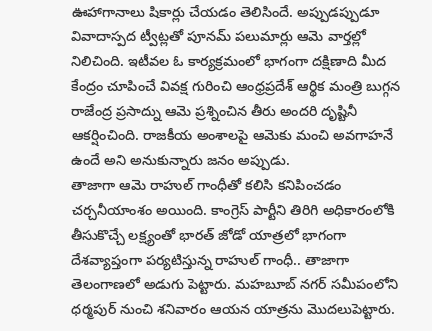ఊహాగానాలు షికార్లు చేయడం తెలిసిందే. అప్పుడప్పుడూ వివాదాస్పద ట్వీట్లతో పూనమ్ పలుమార్లు ఆమె వార్తల్లో నిలిచింది. ఇటీవల ఓ కార్యక్రమంలో భాగంగా దక్షిణాది మీద కేంద్రం చూపించే వివక్ష గురించి ఆంధ్రప్రదేశ్ ఆర్థిక మంత్రి బుగ్గన రాజేంద్ర ప్రసాద్ను ఆమె ప్రశ్నించిన తీరు అందరి దృష్టినీ ఆకర్షించింది. రాజకీయ అంశాలపై ఆమెకు మంచి అవగాహనే ఉందే అని అనుకున్నారు జనం అప్పుడు.
తాజాగా ఆమె రాహుల్ గాంధీతో కలిసి కనిపించడం చర్చనీయాంశం అయింది. కాంగ్రెస్ పార్టీని తిరిగి అధికారంలోకి తీసుకొచ్చే లక్ష్యంతో భారత్ జోడో యాత్రలో భాగంగా దేశవ్యాప్తంగా పర్యటిస్తున్న రాహుల్ గాంధీ.. తాజాగా తెలంగాణలో అడుగు పెట్టారు. మహబూబ్ నగర్ సమీపంలోని ధర్మపుర్ నుంచి శనివారం ఆయన యాత్రను మొదలుపెట్టారు.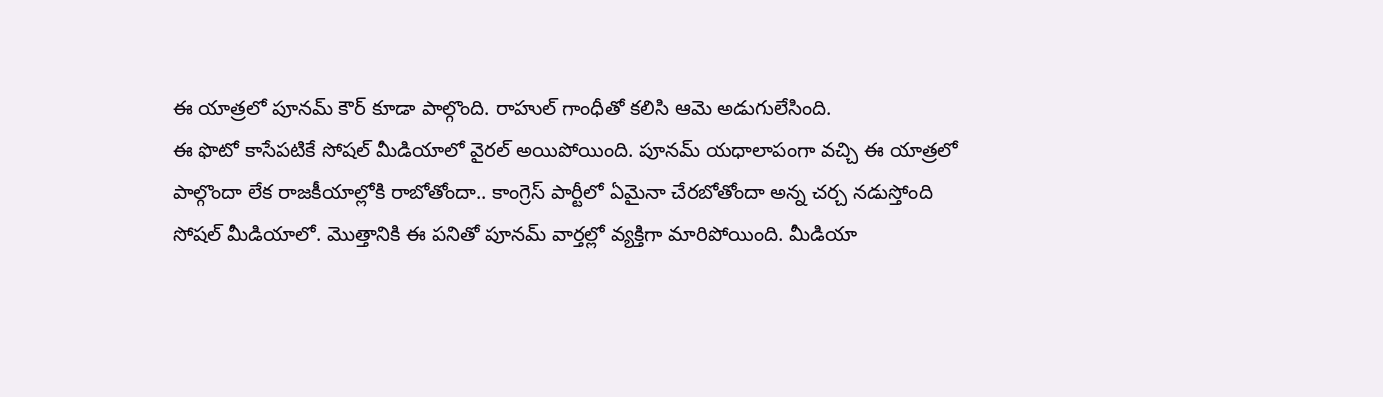ఈ యాత్రలో పూనమ్ కౌర్ కూడా పాల్గొంది. రాహుల్ గాంధీతో కలిసి ఆమె అడుగులేసింది.
ఈ ఫొటో కాసేపటికే సోషల్ మీడియాలో వైరల్ అయిపోయింది. పూనమ్ యధాలాపంగా వచ్చి ఈ యాత్రలో పాల్గొందా లేక రాజకీయాల్లోకి రాబోతోందా.. కాంగ్రెస్ పార్టీలో ఏమైనా చేరబోతోందా అన్న చర్చ నడుస్తోంది సోషల్ మీడియాలో. మొత్తానికి ఈ పనితో పూనమ్ వార్తల్లో వ్యక్తిగా మారిపోయింది. మీడియా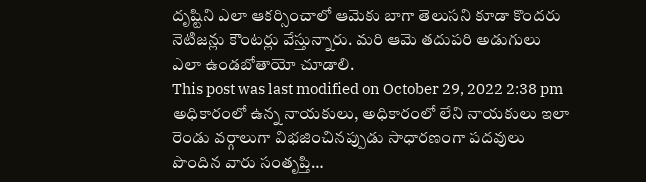దృష్టిని ఎలా ఆకర్సించాలో ఆమెకు బాగా తెలుసని కూడా కొందరు నెటిజన్లు కౌంటర్లు వేస్తున్నారు. మరి ఆమె తదుపరి అడుగులు ఎలా ఉండబోతాయో చూడాలి.
This post was last modified on October 29, 2022 2:38 pm
అధికారంలో ఉన్న నాయకులు, అధికారంలో లేని నాయకులు ఇలా రెండు వర్గాలుగా విభజించినప్పుడు సాధారణంగా పదవులు పొందిన వారు సంతృప్తి…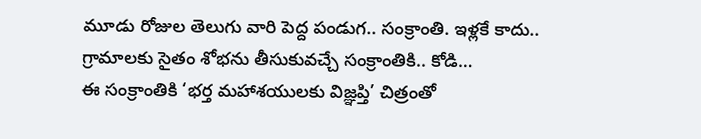మూడు రోజుల తెలుగు వారి పెద్ద పండుగ.. సంక్రాంతి. ఇళ్లకే కాదు.. గ్రామాలకు సైతం శోభను తీసుకువచ్చే సంక్రాంతికి.. కోడి…
ఈ సంక్రాంతికి ‘భర్త మహాశయులకు విజ్ఞప్తి’ చిత్రంతో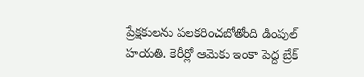ప్రేక్షకులను పలకరించబోతోంది డింపుల్ హయతి. కెరీర్లో ఆమెకు ఇంకా పెద్ద బ్రేక్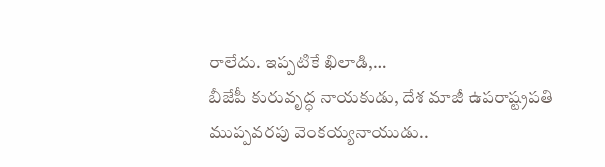రాలేదు. ఇప్పటికే ఖిలాడి,…
బీజేపీ కురువృద్ధ నాయకుడు, దేశ మాజీ ఉపరాష్ట్రపతి ముప్పవరపు వెంకయ్యనాయుడు..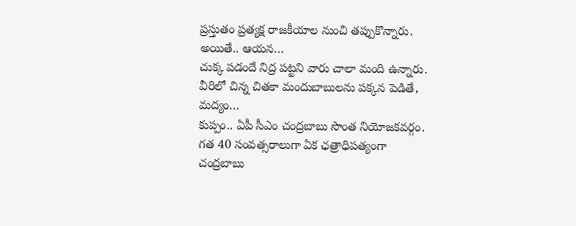ప్రస్తుతం ప్రత్యక్ష రాజకీయాల నుంచి తప్పుకొన్నారు. అయితే.. ఆయన…
చుక్క పడందే నిద్ర పట్టని వారు చాలా మంది ఉన్నారు. వీరిలో చిన్న చితకా మందుబాబులను పక్కన పెడితే, మద్యం…
కుప్పం.. ఏపీ సీఎం చంద్రబాబు సొంత నియోజకవర్గం. గత 40 సంవత్సరాలుగా ఏక ఛత్రాధిపత్యంగా చంద్రబాబు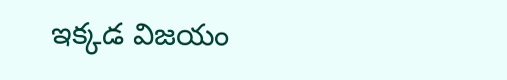ఇక్కడ విజయం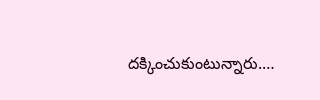దక్కించుకుంటున్నారు.…